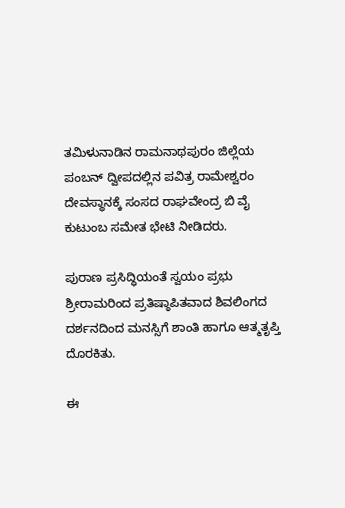ತಮಿಳುನಾಡಿನ ರಾಮನಾಥಪುರಂ ಜಿಲ್ಲೆಯ ಪಂಬನ್ ದ್ವೀಪದಲ್ಲಿನ ಪವಿತ್ರ ರಾಮೇಶ್ವರಂ ದೇವಸ್ಥಾನಕ್ಕೆ ಸಂಸದ ರಾಘವೇಂದ್ರ ಬಿ ವೈ ಕುಟುಂಬ ಸಮೇತ ಭೇಟಿ ನೀಡಿದರು.

ಪುರಾಣ ಪ್ರಸಿದ್ಧಿಯಂತೆ ಸ್ವಯಂ ಪ್ರಭು ಶ್ರೀರಾಮರಿಂದ ಪ್ರತಿಷ್ಠಾಪಿತವಾದ ಶಿವಲಿಂಗದ ದರ್ಶನದಿಂದ ಮನಸ್ಸಿಗೆ ಶಾಂತಿ ಹಾಗೂ ಆತ್ಮತೃಪ್ತಿ ದೊರಕಿತು.

ಈ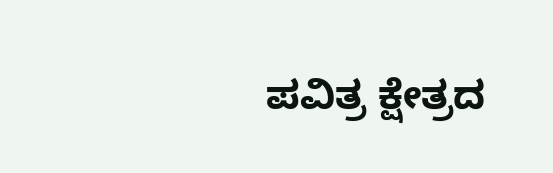ಪವಿತ್ರ ಕ್ಷೇತ್ರದ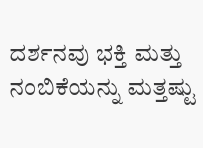ದರ್ಶನವು ಭಕ್ತಿ ಮತ್ತು ನಂಬಿಕೆಯನ್ನು ಮತ್ತಷ್ಟು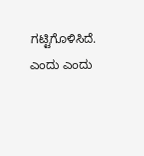ಗಟ್ಟಿಗೊಳಿಸಿದೆ. ಎಂದು ಎಂದು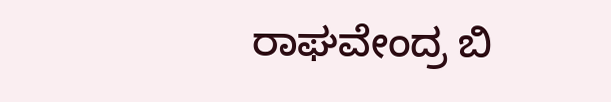ರಾಘವೇಂದ್ರ ಬಿ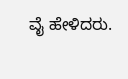ವೈ ಹೇಳಿದರು.